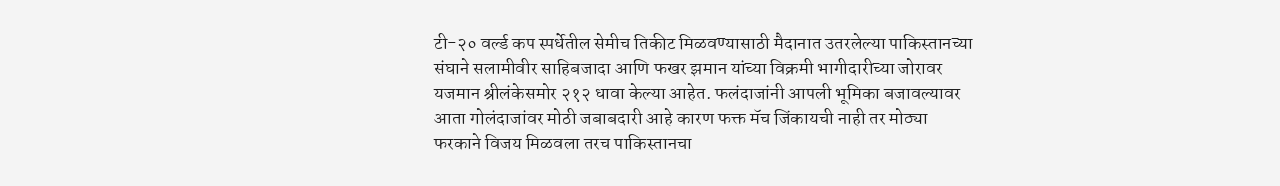टी-२० वर्ल्ड कप स्पर्धेतील सेमीच तिकीट मिळवण्यासाठी मैदानात उतरलेल्या पाकिस्तानच्या संघाने सलामीवीर साहिबजादा आणि फखर झमान यांच्या विक्रमी भागीदारीच्या जोरावर यजमान श्रीलंकेसमोर २१२ धावा केल्या आहेत. फलंदाजांनी आपली भूमिका बजावल्यावर आता गोलंदाजांवर मोठी जबाबदारी आहे कारण फक्त मॅच जिंकायची नाही तर मोठ्या फरकाने विजय मिळवला तरच पाकिस्तानचा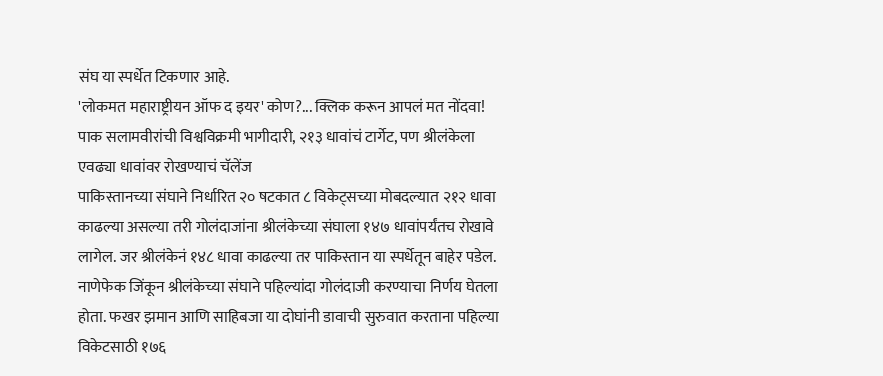संघ या स्पर्धेत टिकणार आहे.
'लोकमत महाराष्ट्रीयन ऑफ द इयर' कोण?... क्लिक करून आपलं मत नोंदवा!
पाक सलामवीरांची विश्वविक्रमी भागीदारी, २१३ धावांचं टार्गेट, पण श्रीलंकेला एवढ्या धावांवर रोखण्याचं चॅलेंज
पाकिस्तानच्या संघाने निर्धारित २० षटकात ८ विकेट्सच्या मोबदल्यात २१२ धावा काढल्या असल्या तरी गोलंदाजांना श्रीलंकेच्या संघाला १४७ धावांपर्यंतच रोखावे लागेल. जर श्रीलंकेनं १४८ धावा काढल्या तर पाकिस्तान या स्पर्धेतून बाहेर पडेल. नाणेफेक जिंकून श्रीलंकेच्या संघाने पहिल्यांदा गोलंदाजी करण्याचा निर्णय घेतला होता. फखर झमान आणि साहिबजा या दोघांनी डावाची सुरुवात करताना पहिल्या विकेटसाठी १७६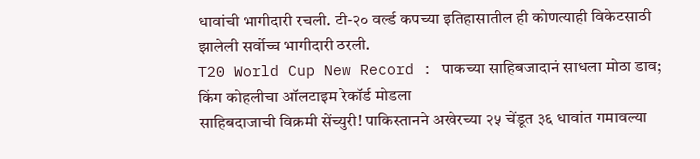धावांची भागीदारी रचली. टी-२० वर्ल्ड कपच्या इतिहासातील ही कोणत्याही विकेटसाठी झालेली सर्वोच्च भागीदारी ठरली.
T20 World Cup New Record : पाकच्या साहिबजादानं साधला मोठा डाव; किंग कोहलीचा ऑलटाइम रेकॉर्ड मोडला
साहिबदाजाची विक्रमी सेंच्युरी! पाकिस्तानने अखेरच्या २५ चेंडूत ३६ धावांत गमावल्या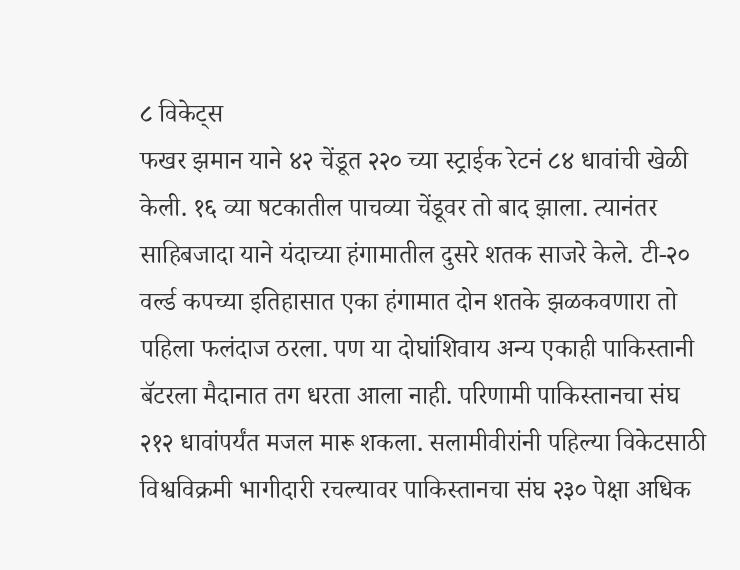८ विकेट्स
फखर झमान याने ४२ चेंडूत २२० च्या स्ट्राईक रेटनं ८४ धावांची खेळी केली. १६ व्या षटकातील पाचव्या चेंडूवर तो बाद झाला. त्यानंतर साहिबजादा याने यंदाच्या हंगामातील दुसरे शतक साजरे केले. टी-२० वर्ल्ड कपच्या इतिहासात एका हंगामात दोन शतके झळकवणारा तो पहिला फलंदाज ठरला. पण या दोघांशिवाय अन्य एकाही पाकिस्तानी बॅटरला मैदानात तग धरता आला नाही. परिणामी पाकिस्तानचा संघ २१२ धावांपर्यंत मजल मारू शकला. सलामीवीरांनी पहिल्या विकेटसाठी विश्वविक्रमी भागीदारी रचल्यावर पाकिस्तानचा संघ २३० पेक्षा अधिक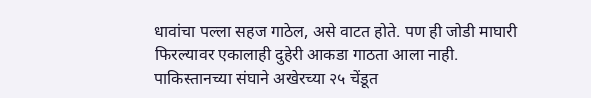धावांचा पल्ला सहज गाठेल, असे वाटत होते. पण ही जोडी माघारी फिरल्यावर एकालाही दुहेरी आकडा गाठता आला नाही. पाकिस्तानच्या संघाने अखेरच्या २५ चेंडूत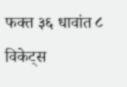फक्त ३६ धावांत ८ विकेट्स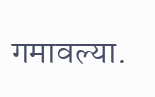गमावल्या.